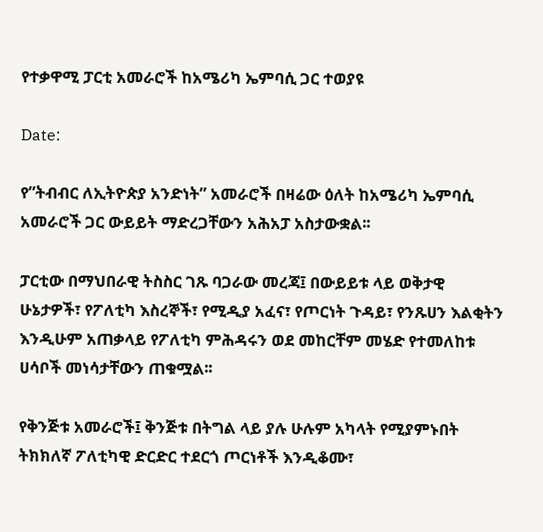የተቃዋሚ ፓርቲ አመራሮች ከአሜሪካ ኤምባሲ ጋር ተወያዩ

Date:

የ”ትብብር ለኢትዮጵያ አንድነት” አመራሮች በዛሬው ዕለት ከአሜሪካ ኤምባሲ አመራሮች ጋር ውይይት ማድረጋቸውን አሕአፓ አስታውቋል፡፡

ፓርቲው በማህበራዊ ትስስር ገጹ ባጋራው መረጃ፤ በውይይቱ ላይ ወቅታዊ ሁኔታዎች፣ የፖለቲካ እስረኞች፣ የሚዲያ አፈና፣ የጦርነት ጉዳይ፣ የንጹሀን እልቂትን እንዲሁም አጠቃላይ የፖለቲካ ምሕዳሩን ወደ መከርቸም መሄድ የተመለከቱ ሀሳቦች መነሳታቸውን ጠቁሟል፡፡

የቅንጅቱ አመራሮች፤ ቅንጅቱ በትግል ላይ ያሉ ሁሉም አካላት የሚያምኑበት ትክክለኛ ፖለቲካዊ ድርድር ተደርጎ ጦርነቶች እንዲቆሙ፣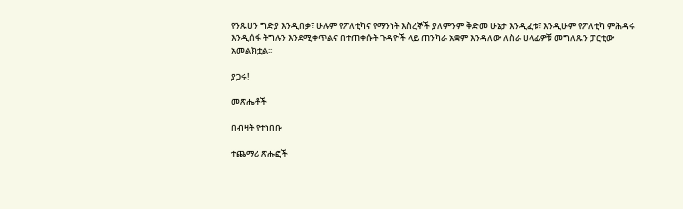የንጹሀን ግድያ እንዲበቃ፣ ሁሉም የፖለቲካና የማንነት እስረኞች ያለምንም ቅድመ ሁኔታ እንዲፈቱ፣ እንዲሁም የፖለቲካ ምሕዳሩ እንዲሰፋ ትግሉን እንደሚቀጥልና በተጠቀሱት ጉዳዮች ላይ ጠንካራ አቋም እንዳለው ለስራ ሀላፊዎቹ መግለጹን ፓርቲው አመልክቷል፡፡

ያጋሩ!

መጽሔቶች

በብዛት የተነበቡ

ተጨማሪ ጽሑፎች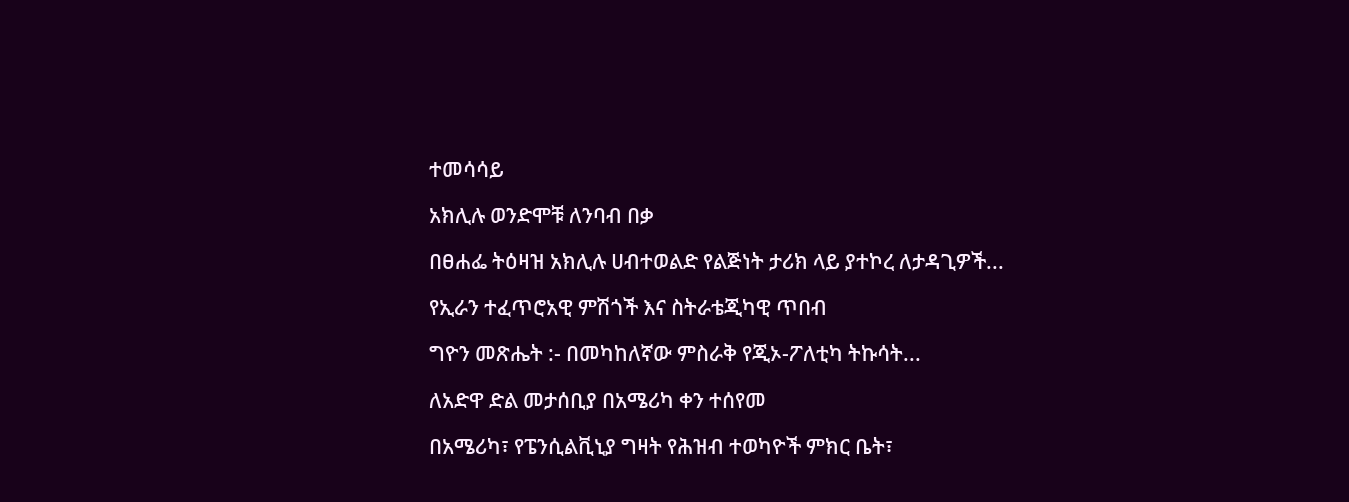ተመሳሳይ

አክሊሉ ወንድሞቹ ለንባብ በቃ

በፀሐፌ ትዕዛዝ አክሊሉ ሀብተወልድ የልጅነት ታሪክ ላይ ያተኮረ ለታዳጊዎች...

የኢራን ተፈጥሮአዊ ምሽጎች እና ስትራቴጂካዊ ጥበብ

ግዮን መጽሔት :- በመካከለኛው ምስራቅ የጂኦ-ፖለቲካ ትኩሳት...

ለአድዋ ድል መታሰቢያ በአሜሪካ ቀን ተሰየመ

በአሜሪካ፣ የፔንሲልቪኒያ ግዛት የሕዝብ ተወካዮች ምክር ቤት፣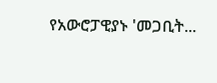የአውሮፓዊያኑ 'መጋቢት...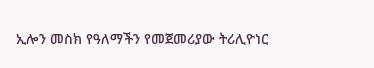ኢሎን መስክ የዓለማችን የመጀመሪያው ትሪሊዮነር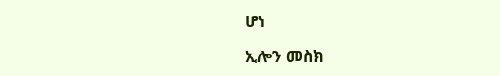ሆነ

ኢሎን መስክ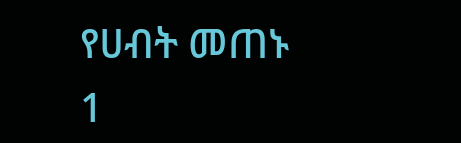የሀብት መጠኑ 1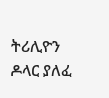ትሪሊዮን ዶላር ያለፈ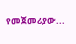የመጀመሪያው...